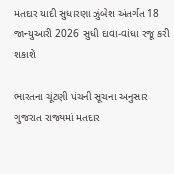મતદાર યાદી સુધારણા ઝુંબેશ અંતર્ગત 18 જાન્યુઆરી 2026 સુધી દાવા-વાંધા રજૂ કરી શકાશે

ભારતના ચૂંટણી પંચની સૂચના અનુસાર ગુજરાત રાજ્યમાં મતદાર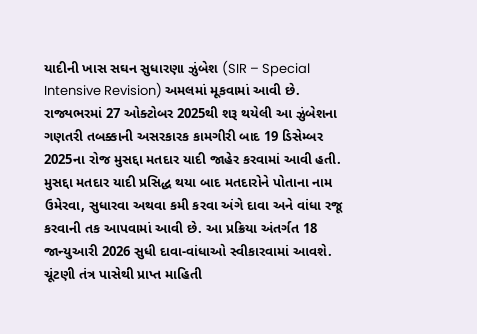યાદીની ખાસ સઘન સુધારણા ઝુંબેશ (SIR – Special Intensive Revision) અમલમાં મૂકવામાં આવી છે. રાજ્યભરમાં 27 ઓક્ટોબર 2025થી શરૂ થયેલી આ ઝુંબેશના ગણતરી તબક્કાની અસરકારક કામગીરી બાદ 19 ડિસેમ્બર 2025ના રોજ મુસદ્દા મતદાર યાદી જાહેર કરવામાં આવી હતી. મુસદ્દા મતદાર યાદી પ્રસિદ્ધ થયા બાદ મતદારોને પોતાના નામ ઉમેરવા, સુધારવા અથવા કમી કરવા અંગે દાવા અને વાંધા રજૂ કરવાની તક આપવામાં આવી છે. આ પ્રક્રિયા અંતર્ગત 18 જાન્યુઆરી 2026 સુધી દાવા-વાંધાઓ સ્વીકારવામાં આવશે. ચૂંટણી તંત્ર પાસેથી પ્રાપ્ત માહિતી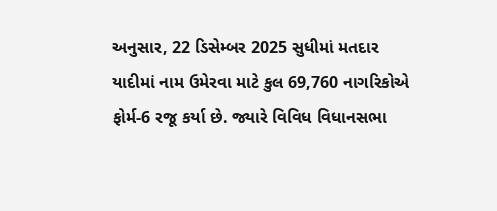અનુસાર, 22 ડિસેમ્બર 2025 સુધીમાં મતદાર યાદીમાં નામ ઉમેરવા માટે કુલ 69,760 નાગરિકોએ ફોર્મ-6 રજૂ કર્યા છે. જ્યારે વિવિધ વિધાનસભા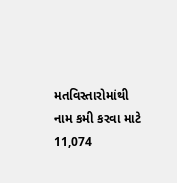મતવિસ્તારોમાંથી નામ કમી કરવા માટે 11,074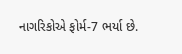નાગરિકોએ ફોર્મ-7 ભર્યા છે.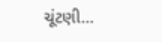ચૂંટણી…